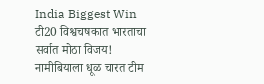India Biggest Win
टी20 विश्वचषकात भारताचा सर्वात मोठा विजय! नामीबियाला धूळ चारत टीम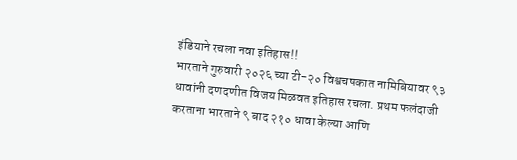इंडियाने रचला नवा इतिहास!!
भारताने गुरुवारी २०२६ च्या टी-२० विश्वचषकात नामिबियावर ९३ धावांनी दणदणीत विजय मिळवत इतिहास रचला. प्रथम फलंदाजी करताना भारताने ९ बाद २१० धावा केल्या आणि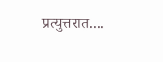प्रत्युत्तरात....